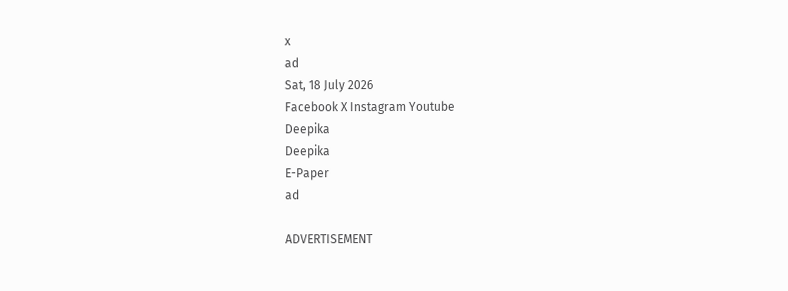x
ad
Sat, 18 July 2026
Facebook X Instagram Youtube
Deepika
Deepika
E-Paper
ad

ADVERTISEMENT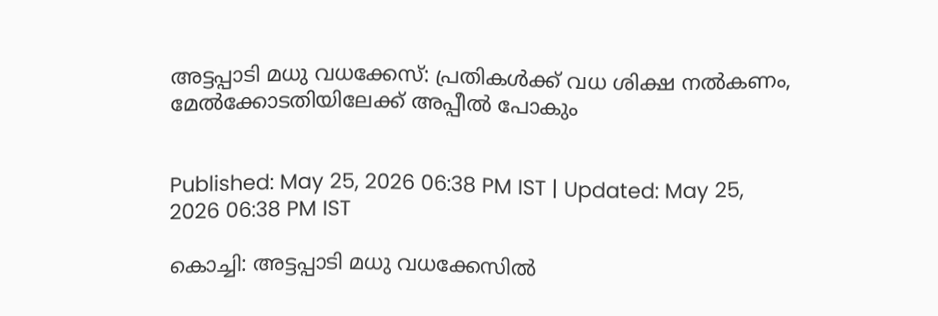അട്ടപ്പാടി മധു വധക്കേസ്: പ്രതികള്‍ക്ക് വധ ശിക്ഷ നല്‍കണം, മേല്‍ക്കോടതിയിലേക്ക് അപ്പീല്‍ പോകും


Published: May 25, 2026 06:38 PM IST | Updated: May 25, 2026 06:38 PM IST

കൊച്ചി: അട്ടപ്പാടി മധു വധക്കേസില്‍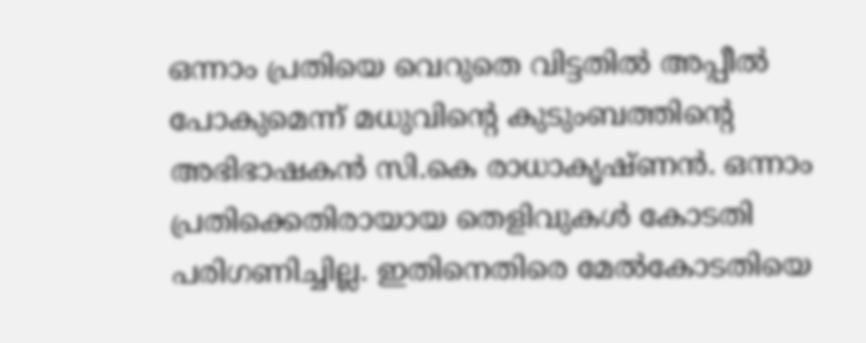ഒന്നാം പ്രതിയെ വെറുതെ വിട്ടതില്‍ അപ്പീല്‍ പോകുമെന്ന് മധുവിന്‍റെ കുടുംബത്തിന്‍റെ അഭിഭാഷകന്‍ സി.കെ രാധാകൃഷ്ണന്‍. ഒന്നാം പ്രതിക്കെതിരായായ തെളിവുകള്‍ കോടതി പരിഗണിച്ചില്ല. ഇതിനെതിരെ മേല്‍കോടതിയെ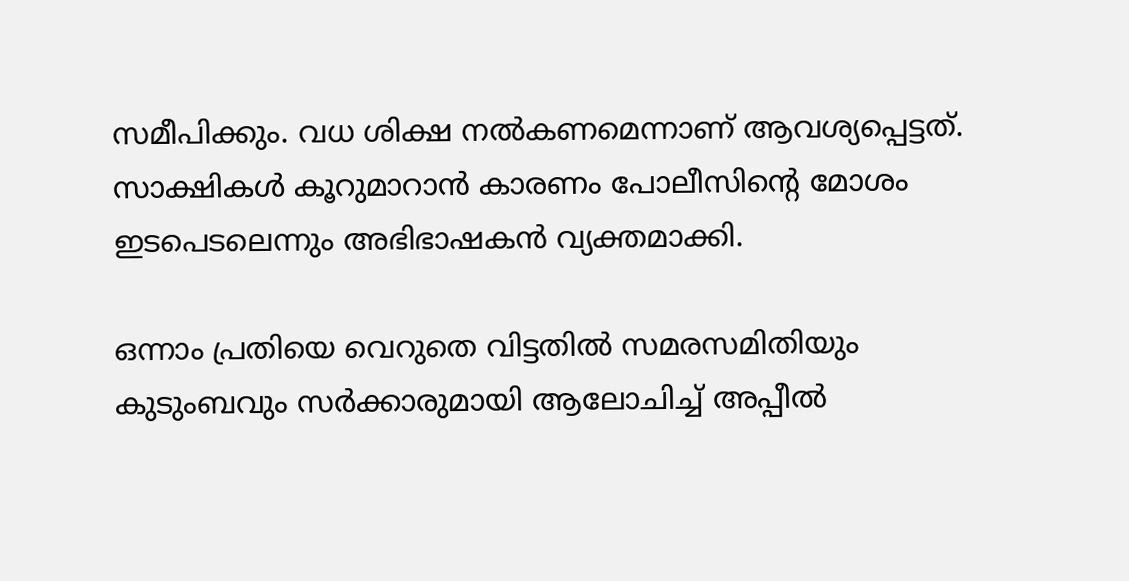സമീപിക്കും. വധ ശിക്ഷ നല്‍കണമെന്നാണ് ആവശ്യപ്പെട്ടത്. സാക്ഷികള്‍ കൂറുമാറാന്‍ കാരണം പോലീസിന്‍റെ മോശം ഇടപെടലെന്നും അഭിഭാഷകന്‍ വ്യക്തമാക്കി.

ഒന്നാം പ്രതിയെ വെറുതെ വിട്ടതില്‍ സമരസമിതിയും കുടുംബവും സര്‍ക്കാരുമായി ആലോചിച്ച് അപ്പീല്‍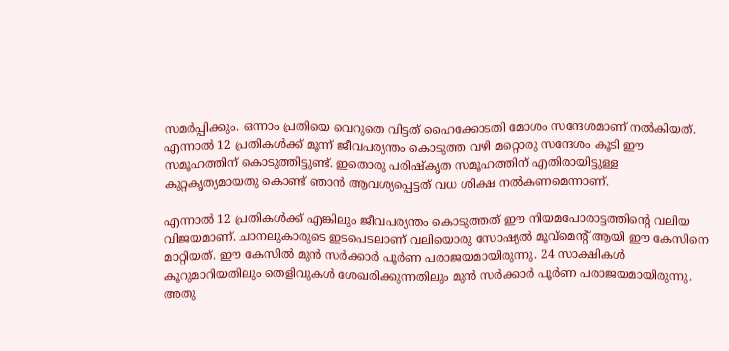സമര്‍പ്പിക്കും. ഒന്നാം പ്രതിയെ വെറുതെ വിട്ടത് ഹൈക്കോടതി മോശം സന്ദേശമാണ് നല്‍കിയത്. എന്നാല്‍ 12 പ്രതികള്‍ക്ക് മൂന്ന് ജീവപര്യന്തം കൊടുത്ത വഴി മറ്റൊരു സന്ദേശം കൂടി ഈ സമൂഹത്തിന് കൊടുത്തിട്ടുണ്ട്. ഇതൊരു പരിഷ്‌കൃത സമൂഹത്തിന് എതിരായിട്ടുള്ള കുറ്റകൃത്യമായതു കൊണ്ട് ഞാന്‍ ആവശ്യപ്പെട്ടത് വധ ശിക്ഷ നല്‍കണമെന്നാണ്.

എന്നാല്‍ 12 പ്രതികള്‍ക്ക് എങ്കിലും ജീവപര്യന്തം കൊടുത്തത് ഈ നിയമപോരാട്ടത്തിന്‍റെ വലിയ വിജയമാണ്. ചാനലുകാരുടെ ഇടപെടലാണ് വലിയൊരു സോഷ്യല്‍ മൂവ്‌മെന്‍റ് ആയി ഈ കേസിനെ മാറ്റിയത്. ഈ കേസില്‍ മുന്‍ സര്‍ക്കാര്‍ പൂര്‍ണ പരാജയമായിരുന്നു. 24 സാക്ഷികള്‍ കൂറുമാറിയതിലും തെളിവുകള്‍ ശേഖരിക്കുന്നതിലും മുന്‍ സര്‍ക്കാര്‍ പൂര്‍ണ പരാജയമായിരുന്നു. അതു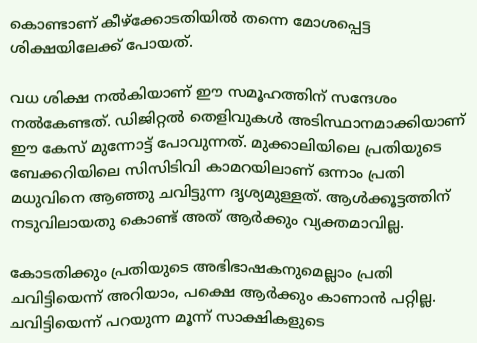കൊണ്ടാണ് കീഴ്‌ക്കോടതിയില്‍ തന്നെ മോശപ്പെട്ട ശിക്ഷയിലേക്ക് പോയത്.

വധ ശിക്ഷ നല്‍കിയാണ് ഈ സമൂഹത്തിന് സന്ദേശം നല്‍കേണ്ടത്. ഡിജിറ്റല്‍ തെളിവുകള്‍ അടിസ്ഥാനമാക്കിയാണ് ഈ കേസ് മുന്നോട്ട് പോവുന്നത്. മുക്കാലിയിലെ പ്രതിയുടെ ബേക്കറിയിലെ സിസിടിവി കാമറയിലാണ് ഒന്നാം പ്രതി മധുവിനെ ആഞ്ഞു ചവിട്ടുന്ന ദൃശ്യമുള്ളത്. ആള്‍ക്കൂട്ടത്തിന് നടുവിലായതു കൊണ്ട് അത് ആര്‍ക്കും വ്യക്തമാവില്ല.

കോടതിക്കും പ്രതിയുടെ അഭിഭാഷകനുമെല്ലാം പ്രതി ചവിട്ടിയെന്ന് അറിയാം, പക്ഷെ ആര്‍ക്കും കാണാന്‍ പറ്റില്ല. ചവിട്ടിയെന്ന് പറയുന്ന മൂന്ന് സാക്ഷികളുടെ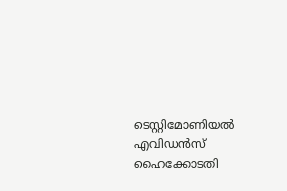ടെസ്റ്റിമോണിയല്‍ എവിഡന്‍സ് ഹൈക്കോടതി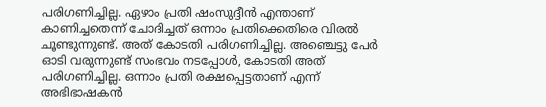പരിഗണിച്ചില്ല. ഏഴാം പ്രതി ഷംസുദ്ദീന്‍ എന്താണ് കാണിച്ചതെന്ന് ചോദിച്ചത് ഒന്നാം പ്രതിക്കെതിരെ വിരല്‍ ചൂണ്ടുന്നുണ്ട്. അത് കോടതി പരിഗണിച്ചില്ല. അഞ്ചെട്ടു പേര്‍ ഓടി വരുന്നുണ്ട് സംഭവം നടപ്പോള്‍, കോടതി അത് പരിഗണിച്ചില്ല. ഒന്നാം പ്രതി രക്ഷപ്പെട്ടതാണ് എന്ന് അഭിഭാഷകന്‍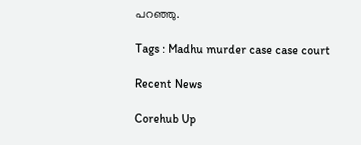പറഞ്ഞു.

Tags : Madhu murder case case court

Recent News

Corehub Up